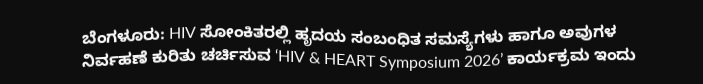ಬೆಂಗಳೂರು: HIV ಸೋಂಕಿತರಲ್ಲಿ ಹೃದಯ ಸಂಬಂಧಿತ ಸಮಸ್ಯೆಗಳು ಹಾಗೂ ಅವುಗಳ ನಿರ್ವಹಣೆ ಕುರಿತು ಚರ್ಚಿಸುವ ‘HIV & HEART Symposium 2026’ ಕಾರ್ಯಕ್ರಮ ಇಂದು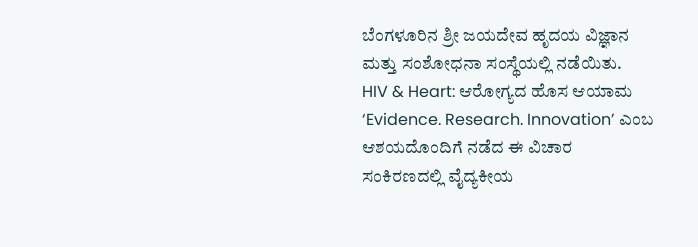ಬೆಂಗಳೂರಿನ ಶ್ರೀ ಜಯದೇವ ಹೃದಯ ವಿಜ್ಞಾನ ಮತ್ತು ಸಂಶೋಧನಾ ಸಂಸ್ಥೆಯಲ್ಲಿ ನಡೆಯಿತು.
HIV & Heart: ಆರೋಗ್ಯದ ಹೊಸ ಆಯಾಮ
‘Evidence. Research. Innovation’ ಎಂಬ ಆಶಯದೊಂದಿಗೆ ನಡೆದ ಈ ವಿಚಾರ ಸಂಕಿರಣದಲ್ಲಿ ವೈದ್ಯಕೀಯ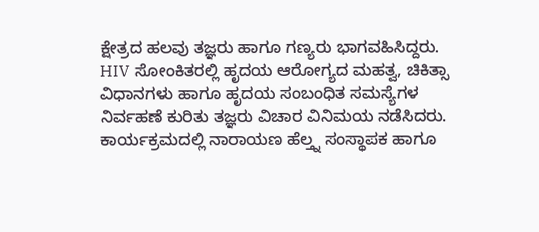ಕ್ಷೇತ್ರದ ಹಲವು ತಜ್ಞರು ಹಾಗೂ ಗಣ್ಯರು ಭಾಗವಹಿಸಿದ್ದರು. HIV ಸೋಂಕಿತರಲ್ಲಿ ಹೃದಯ ಆರೋಗ್ಯದ ಮಹತ್ವ, ಚಿಕಿತ್ಸಾ ವಿಧಾನಗಳು ಹಾಗೂ ಹೃದಯ ಸಂಬಂಧಿತ ಸಮಸ್ಯೆಗಳ ನಿರ್ವಹಣೆ ಕುರಿತು ತಜ್ಞರು ವಿಚಾರ ವಿನಿಮಯ ನಡೆಸಿದರು.
ಕಾರ್ಯಕ್ರಮದಲ್ಲಿ ನಾರಾಯಣ ಹೆಲ್ತ್ನ ಸಂಸ್ಥಾಪಕ ಹಾಗೂ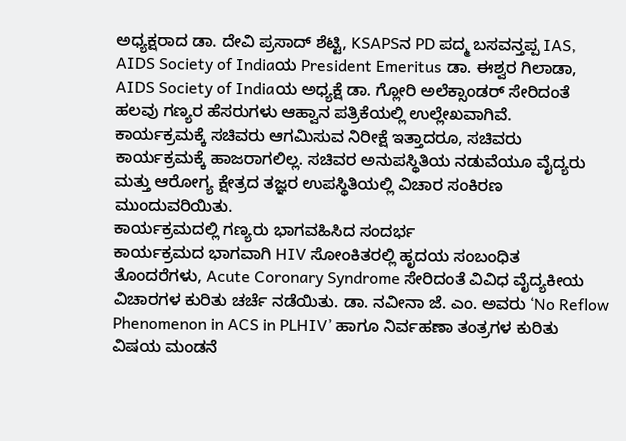ಅಧ್ಯಕ್ಷರಾದ ಡಾ. ದೇವಿ ಪ್ರಸಾದ್ ಶೆಟ್ಟಿ, KSAPSನ PD ಪದ್ಮ ಬಸವನ್ತಪ್ಪ IAS, AIDS Society of Indiaಯ President Emeritus ಡಾ. ಈಶ್ವರ ಗಿಲಾಡಾ, AIDS Society of Indiaಯ ಅಧ್ಯಕ್ಷೆ ಡಾ. ಗ್ಲೋರಿ ಅಲೆಕ್ಸಾಂಡರ್ ಸೇರಿದಂತೆ ಹಲವು ಗಣ್ಯರ ಹೆಸರುಗಳು ಆಹ್ವಾನ ಪತ್ರಿಕೆಯಲ್ಲಿ ಉಲ್ಲೇಖವಾಗಿವೆ.
ಕಾರ್ಯಕ್ರಮಕ್ಕೆ ಸಚಿವರು ಆಗಮಿಸುವ ನಿರೀಕ್ಷೆ ಇತ್ತಾದರೂ, ಸಚಿವರು ಕಾರ್ಯಕ್ರಮಕ್ಕೆ ಹಾಜರಾಗಲಿಲ್ಲ. ಸಚಿವರ ಅನುಪಸ್ಥಿತಿಯ ನಡುವೆಯೂ ವೈದ್ಯರು ಮತ್ತು ಆರೋಗ್ಯ ಕ್ಷೇತ್ರದ ತಜ್ಞರ ಉಪಸ್ಥಿತಿಯಲ್ಲಿ ವಿಚಾರ ಸಂಕಿರಣ ಮುಂದುವರಿಯಿತು.
ಕಾರ್ಯಕ್ರಮದಲ್ಲಿ ಗಣ್ಯರು ಭಾಗವಹಿಸಿದ ಸಂದರ್ಭ
ಕಾರ್ಯಕ್ರಮದ ಭಾಗವಾಗಿ HIV ಸೋಂಕಿತರಲ್ಲಿ ಹೃದಯ ಸಂಬಂಧಿತ ತೊಂದರೆಗಳು, Acute Coronary Syndrome ಸೇರಿದಂತೆ ವಿವಿಧ ವೈದ್ಯಕೀಯ ವಿಚಾರಗಳ ಕುರಿತು ಚರ್ಚೆ ನಡೆಯಿತು. ಡಾ. ನವೀನಾ ಜೆ. ಎಂ. ಅವರು ‘No Reflow Phenomenon in ACS in PLHIV’ ಹಾಗೂ ನಿರ್ವಹಣಾ ತಂತ್ರಗಳ ಕುರಿತು ವಿಷಯ ಮಂಡನೆ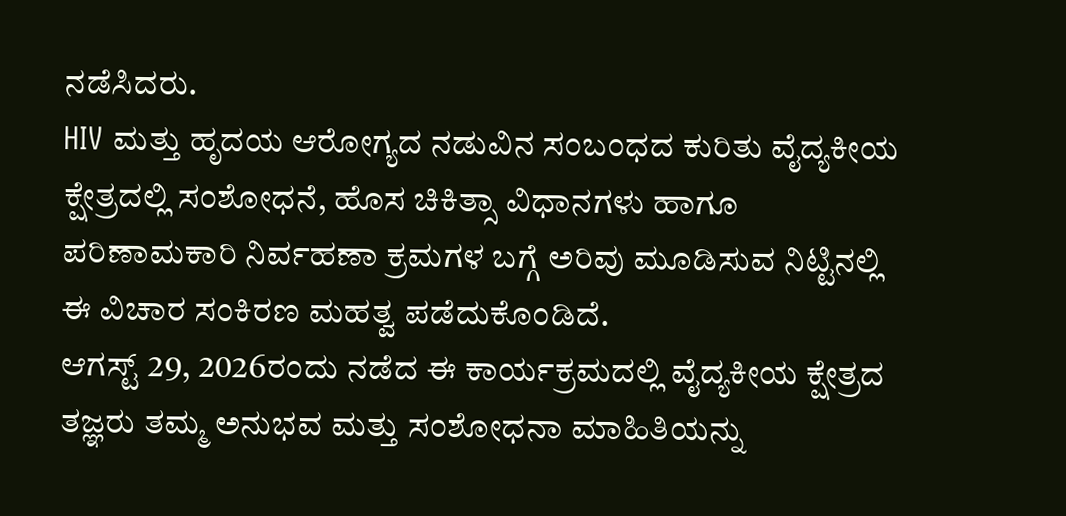ನಡೆಸಿದರು.
HIV ಮತ್ತು ಹೃದಯ ಆರೋಗ್ಯದ ನಡುವಿನ ಸಂಬಂಧದ ಕುರಿತು ವೈದ್ಯಕೀಯ ಕ್ಷೇತ್ರದಲ್ಲಿ ಸಂಶೋಧನೆ, ಹೊಸ ಚಿಕಿತ್ಸಾ ವಿಧಾನಗಳು ಹಾಗೂ ಪರಿಣಾಮಕಾರಿ ನಿರ್ವಹಣಾ ಕ್ರಮಗಳ ಬಗ್ಗೆ ಅರಿವು ಮೂಡಿಸುವ ನಿಟ್ಟಿನಲ್ಲಿ ಈ ವಿಚಾರ ಸಂಕಿರಣ ಮಹತ್ವ ಪಡೆದುಕೊಂಡಿದೆ.
ಆಗಸ್ಟ್ 29, 2026ರಂದು ನಡೆದ ಈ ಕಾರ್ಯಕ್ರಮದಲ್ಲಿ ವೈದ್ಯಕೀಯ ಕ್ಷೇತ್ರದ ತಜ್ಞರು ತಮ್ಮ ಅನುಭವ ಮತ್ತು ಸಂಶೋಧನಾ ಮಾಹಿತಿಯನ್ನು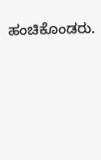ಹಂಚಿಕೊಂಡರು.